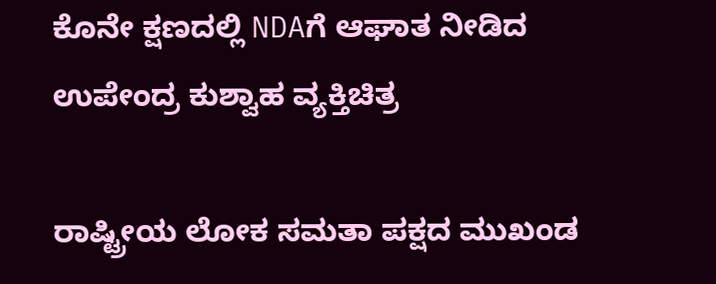ಕೊನೇ ಕ್ಷಣದಲ್ಲಿ NDAಗೆ ಆಘಾತ ನೀಡಿದ ಉಪೇಂದ್ರ ಕುಶ್ವಾಹ ವ್ಯಕ್ತಿಚಿತ್ರ

ರಾಷ್ಟ್ರೀಯ ಲೋಕ ಸಮತಾ ಪಕ್ಷದ ಮುಖಂಡ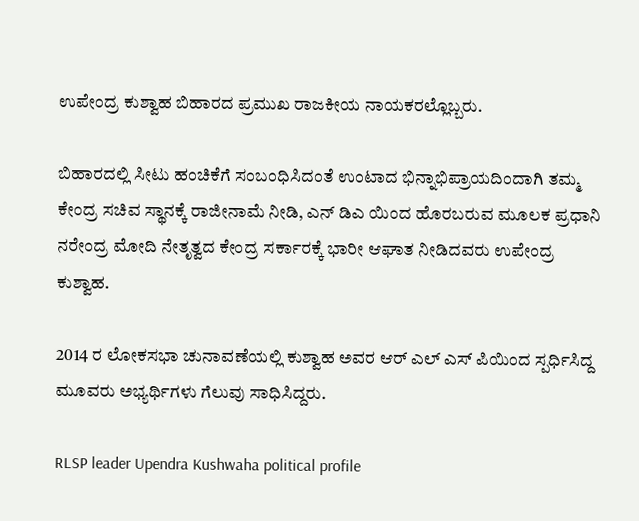ಉಪೇಂದ್ರ ಕುಶ್ವಾಹ ಬಿಹಾರದ ಪ್ರಮುಖ ರಾಜಕೀಯ ನಾಯಕರಲ್ಲೊಬ್ಬರು.

ಬಿಹಾರದಲ್ಲಿ ಸೀಟು ಹಂಚಿಕೆಗೆ ಸಂಬಂಧಿಸಿದಂತೆ ಉಂಟಾದ ಭಿನ್ನಾಭಿಪ್ರಾಯದಿಂದಾಗಿ ತಮ್ಮ ಕೇಂದ್ರ ಸಚಿವ ಸ್ಥಾನಕ್ಕೆ ರಾಜೀನಾಮೆ ನೀಡಿ, ಎನ್ ಡಿಎ ಯಿಂದ ಹೊರಬರುವ ಮೂಲಕ ಪ್ರಧಾನಿ ನರೇಂದ್ರ ಮೋದಿ ನೇತೃತ್ವದ ಕೇಂದ್ರ ಸರ್ಕಾರಕ್ಕೆ ಭಾರೀ ಆಘಾತ ನೀಡಿದವರು ಉಪೇಂದ್ರ ಕುಶ್ವಾಹ.

2014 ರ ಲೋಕಸಭಾ ಚುನಾವಣೆಯಲ್ಲಿ ಕುಶ್ವಾಹ ಅವರ ಆರ್ ಎಲ್ ಎಸ್ ಪಿಯಿಂದ ಸ್ಪರ್ಧಿಸಿದ್ದ ಮೂವರು ಅಭ್ಯರ್ಥಿಗಳು ಗೆಲುವು ಸಾಧಿಸಿದ್ದರು.

RLSP leader Upendra Kushwaha political profile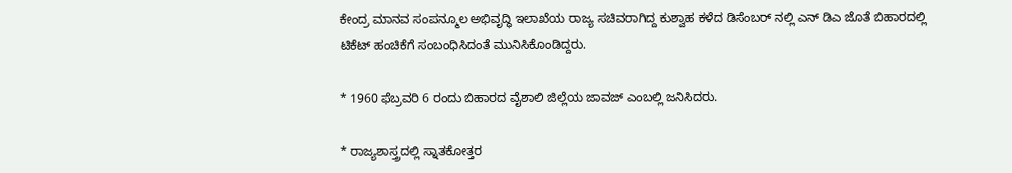ಕೇಂದ್ರ ಮಾನವ ಸಂಪನ್ಮೂಲ ಅಭಿವೃದ್ಧಿ ಇಲಾಖೆಯ ರಾಜ್ಯ ಸಚಿವರಾಗಿದ್ದ ಕುಶ್ವಾಹ ಕಳೆದ ಡಿಸೆಂಬರ್ ನಲ್ಲಿ ಎನ್ ಡಿಎ ಜೊತೆ ಬಿಹಾರದಲ್ಲಿ ಟಿಕೆಟ್ ಹಂಚಿಕೆಗೆ ಸಂಬಂಧಿಸಿದಂತೆ ಮುನಿಸಿಕೊಂಡಿದ್ದರು.

* 1960 ಫೆಬ್ರವರಿ 6 ರಂದು ಬಿಹಾರದ ವೈಶಾಲಿ ಜಿಲ್ಲೆಯ ಜಾವಜ್ ಎಂಬಲ್ಲಿ ಜನಿಸಿದರು.

* ರಾಜ್ಯಶಾಸ್ತ್ರದಲ್ಲಿ ಸ್ನಾತಕೋತ್ತರ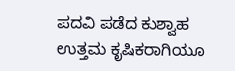ಪದವಿ ಪಡೆದ ಕುಶ್ವಾಹ ಉತ್ತಮ ಕೃಷಿಕರಾಗಿಯೂ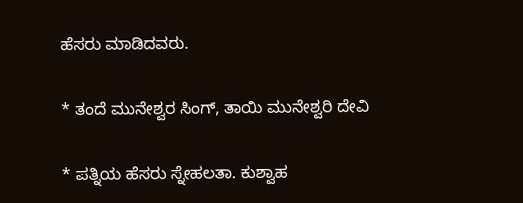ಹೆಸರು ಮಾಡಿದವರು.

* ತಂದೆ ಮುನೇಶ್ವರ ಸಿಂಗ್, ತಾಯಿ ಮುನೇಶ್ವರಿ ದೇವಿ

* ಪತ್ನಿಯ ಹೆಸರು ಸ್ನೇಹಲತಾ. ಕುಶ್ವಾಹ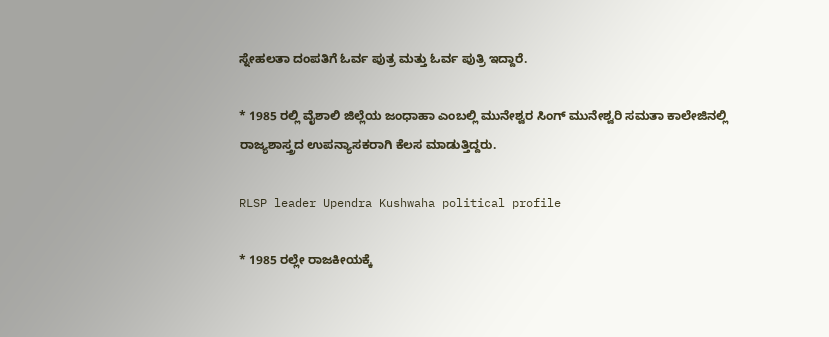ಸ್ನೇಹಲತಾ ದಂಪತಿಗೆ ಓರ್ವ ಪುತ್ರ ಮತ್ತು ಓರ್ವ ಪುತ್ರಿ ಇದ್ದಾರೆ.

* 1985 ರಲ್ಲಿ ವೈಶಾಲಿ ಜಿಲ್ಲೆಯ ಜಂಧಾಹಾ ಎಂಬಲ್ಲಿ ಮುನೇಶ್ವರ ಸಿಂಗ್ ಮುನೇಶ್ವರಿ ಸಮತಾ ಕಾಲೇಜಿನಲ್ಲಿ ರಾಜ್ಯಶಾಸ್ತ್ರದ ಉಪನ್ಯಾಸಕರಾಗಿ ಕೆಲಸ ಮಾಡುತ್ತಿದ್ದರು.

RLSP leader Upendra Kushwaha political profile

* 1985 ರಲ್ಲೇ ರಾಜಕೀಯಕ್ಕೆ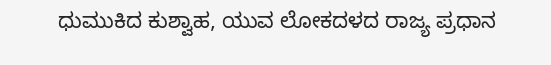ಧುಮುಕಿದ ಕುಶ್ವಾಹ, ಯುವ ಲೋಕದಳದ ರಾಜ್ಯ ಪ್ರಧಾನ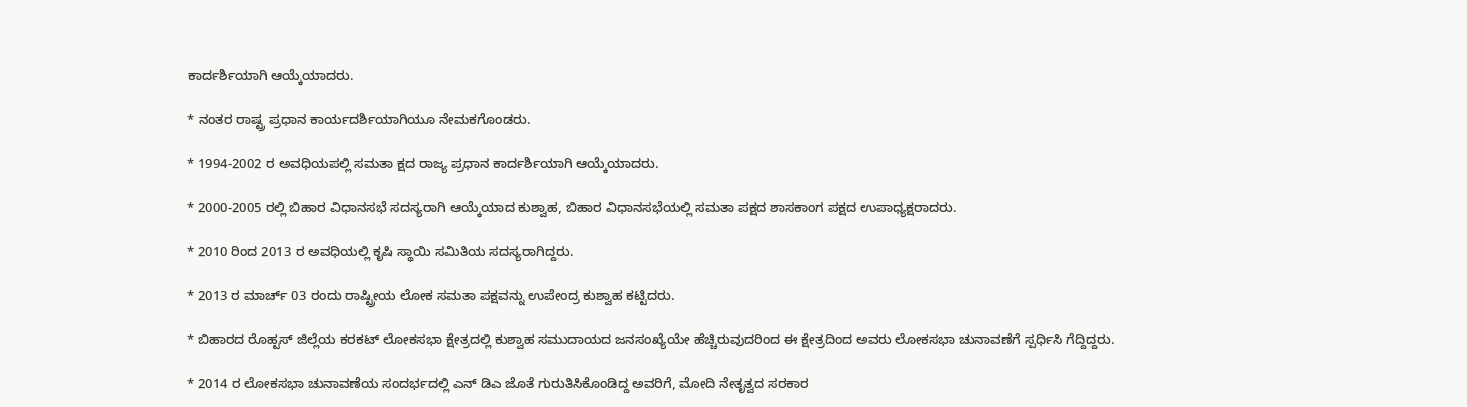ಕಾರ್ದರ್ಶಿಯಾಗಿ ಆಯ್ಕೆಯಾದರು.

* ನಂತರ ರಾಷ್ಟ್ರ ಪ್ರಧಾನ ಕಾರ್ಯದರ್ಶಿಯಾಗಿಯೂ ನೇಮಕಗೊಂಡರು.

* 1994-2002 ರ ಅವಧಿಯಪಲ್ಲಿ ಸಮತಾ ಕ್ಷದ ರಾಜ್ಯ ಪ್ರಧಾನ ಕಾರ್ದರ್ಶಿಯಾಗಿ ಆಯ್ಕೆಯಾದರು.

* 2000-2005 ರಲ್ಲಿ ಬಿಹಾರ ವಿಧಾನಸಭೆ ಸದಸ್ಯರಾಗಿ ಆಯ್ಕೆಯಾದ ಕುಶ್ವಾಹ, ಬಿಹಾರ ವಿಧಾನಸಭೆಯಲ್ಲಿ ಸಮತಾ ಪಕ್ಷದ ಶಾಸಕಾಂಗ ಪಕ್ಷದ ಉಪಾಧ್ಯಕ್ಷರಾದರು.

* 2010 ರಿಂದ 2013 ರ ಅವಧಿಯಲ್ಲಿ ಕೃಷಿ ಸ್ಥಾಯಿ ಸಮಿತಿಯ ಸದಸ್ಯರಾಗಿದ್ದರು.

* 2013 ರ ಮಾರ್ಚ್ 03 ರಂದು ರಾಷ್ಟ್ರೀಯ ಲೋಕ ಸಮತಾ ಪಕ್ಷವನ್ನು ಉಪೇಂದ್ರ ಕುಶ್ವಾಹ ಕಟ್ಟಿದರು.

* ಬಿಹಾರದ ರೊಹ್ಟಸ್ ಜಿಲ್ಲೆಯ ಕರಕಟ್ ಲೋಕಸಭಾ ಕ್ಷೇತ್ರದಲ್ಲಿ ಕುಶ್ವಾಹ ಸಮುದಾಯದ ಜನಸಂಖ್ಯೆಯೇ ಹೆಚ್ಚಿರುವುದರಿಂದ ಈ ಕ್ಷೇತ್ರದಿಂದ ಅವರು ಲೋಕಸಭಾ ಚುನಾವಣೆಗೆ ಸ್ಪರ್ಧಿಸಿ ಗೆದ್ದಿದ್ದರು.

* 2014 ರ ಲೋಕಸಭಾ ಚುನಾವಣೆಯ ಸಂದರ್ಭದಲ್ಲಿ ಎನ್ ಡಿಎ ಜೊತೆ ಗುರುತಿಸಿಕೊಂಡಿದ್ದ ಅವರಿಗೆ, ಮೋದಿ ನೇತೃತ್ವದ ಸರಕಾರ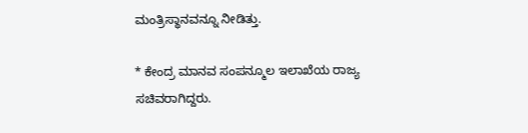ಮಂತ್ರಿಸ್ಥಾನವನ್ನೂ ನೀಡಿತ್ತು.

* ಕೇಂದ್ರ ಮಾನವ ಸಂಪನ್ಮೂಲ ಇಲಾಖೆಯ ರಾಜ್ಯ ಸಚಿವರಾಗಿದ್ದರು.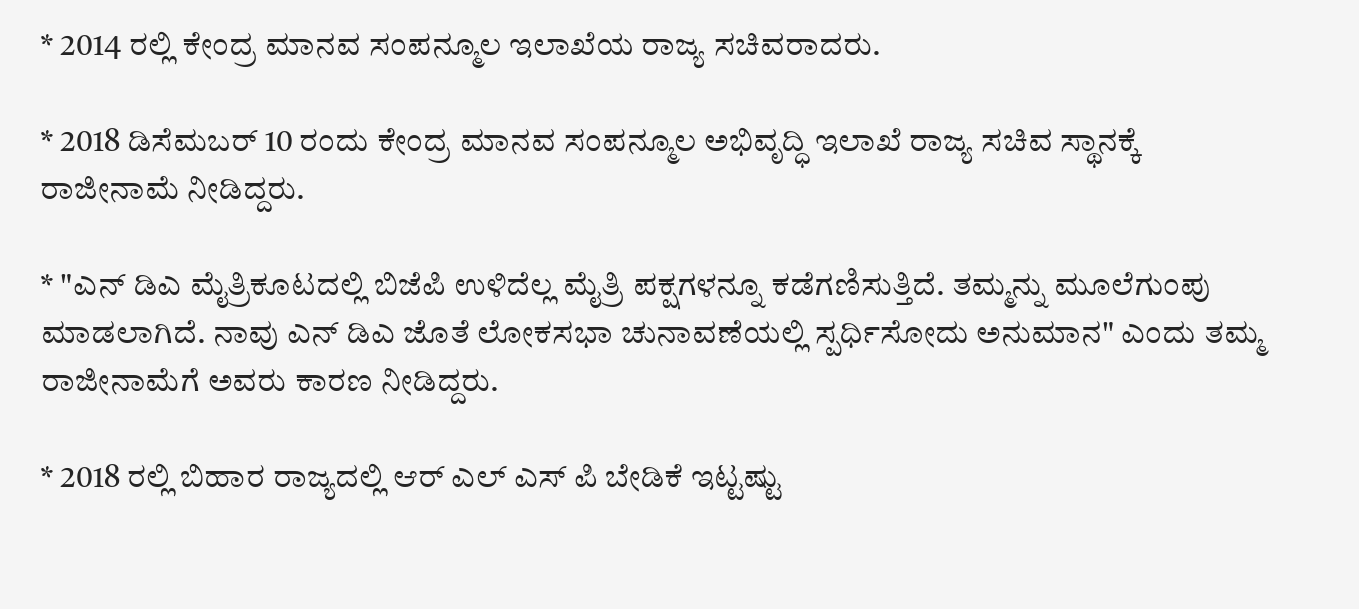* 2014 ರಲ್ಲಿ ಕೇಂದ್ರ ಮಾನವ ಸಂಪನ್ಮೂಲ ಇಲಾಖೆಯ ರಾಜ್ಯ ಸಚಿವರಾದರು.

* 2018 ಡಿಸೆಮಬರ್ 10 ರಂದು ಕೇಂದ್ರ ಮಾನವ ಸಂಪನ್ಮೂಲ ಅಭಿವೃದ್ಧಿ ಇಲಾಖೆ ರಾಜ್ಯ ಸಚಿವ ಸ್ಥಾನಕ್ಕೆ ರಾಜೀನಾಮೆ ನೀಡಿದ್ದರು.

* "ಎನ್ ಡಿಎ ಮೈತ್ರಿಕೂಟದಲ್ಲಿ ಬಿಜೆಪಿ ಉಳಿದೆಲ್ಲ ಮೈತ್ರಿ ಪಕ್ಷಗಳನ್ನೂ ಕಡೆಗಣಿಸುತ್ತಿದೆ. ತಮ್ಮನ್ನು ಮೂಲೆಗುಂಪು ಮಾಡಲಾಗಿದೆ. ನಾವು ಎನ್ ಡಿಎ ಜೊತೆ ಲೋಕಸಭಾ ಚುನಾವಣೆಯಲ್ಲಿ ಸ್ಪರ್ಧಿಸೋದು ಅನುಮಾನ" ಎಂದು ತಮ್ಮ ರಾಜೀನಾಮೆಗೆ ಅವರು ಕಾರಣ ನೀಡಿದ್ದರು.

* 2018 ರಲ್ಲಿ ಬಿಹಾರ ರಾಜ್ಯದಲ್ಲಿ ಆರ್ ಎಲ್ ಎಸ್ ಪಿ ಬೇಡಿಕೆ ಇಟ್ಟಷ್ಟು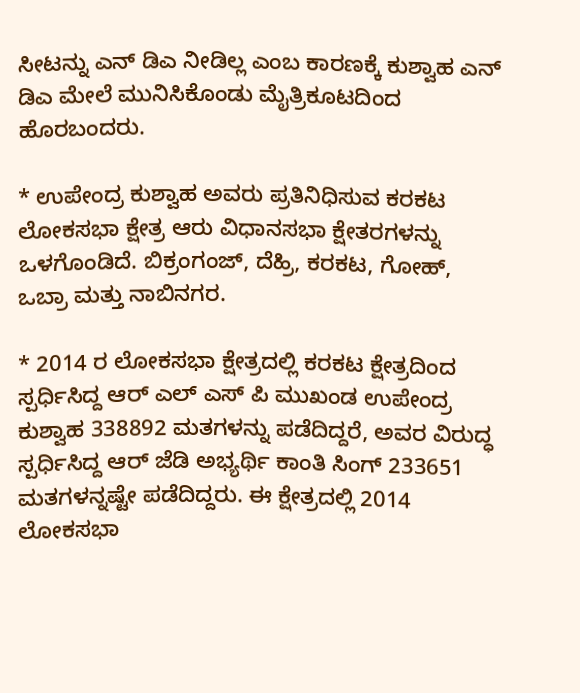ಸೀಟನ್ನು ಎನ್ ಡಿಎ ನೀಡಿಲ್ಲ ಎಂಬ ಕಾರಣಕ್ಕೆ ಕುಶ್ವಾಹ ಎನ್ ಡಿಎ ಮೇಲೆ ಮುನಿಸಿಕೊಂಡು ಮೈತ್ರಿಕೂಟದಿಂದ ಹೊರಬಂದರು.

* ಉಪೇಂದ್ರ ಕುಶ್ವಾಹ ಅವರು ಪ್ರತಿನಿಧಿಸುವ ಕರಕಟ ಲೋಕಸಭಾ ಕ್ಷೇತ್ರ ಆರು ವಿಧಾನಸಭಾ ಕ್ಷೇತರಗಳನ್ನು ಒಳಗೊಂಡಿದೆ. ಬಿಕ್ರಂಗಂಜ್, ದೆಹ್ರಿ, ಕರಕಟ, ಗೋಹ್, ಒಬ್ರಾ ಮತ್ತು ನಾಬಿನಗರ.

* 2014 ರ ಲೋಕಸಭಾ ಕ್ಷೇತ್ರದಲ್ಲಿ ಕರಕಟ ಕ್ಷೇತ್ರದಿಂದ ಸ್ಪರ್ಧಿಸಿದ್ದ ಆರ್ ಎಲ್ ಎಸ್ ಪಿ ಮುಖಂಡ ಉಪೇಂದ್ರ ಕುಶ್ವಾಹ 338892 ಮತಗಳನ್ನು ಪಡೆದಿದ್ದರೆ, ಅವರ ವಿರುದ್ಧ ಸ್ಪರ್ಧಿಸಿದ್ದ ಆರ್ ಜೆಡಿ ಅಭ್ಯರ್ಥಿ ಕಾಂತಿ ಸಿಂಗ್ 233651 ಮತಗಳನ್ನಷ್ಟೇ ಪಡೆದಿದ್ದರು. ಈ ಕ್ಷೇತ್ರದಲ್ಲಿ 2014 ಲೋಕಸಭಾ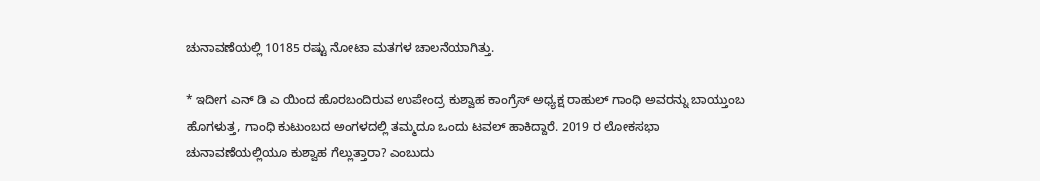ಚುನಾವಣೆಯಲ್ಲಿ 10185 ರಷ್ಟು ನೋಟಾ ಮತಗಳ ಚಾಲನೆಯಾಗಿತ್ತು.

* ಇದೀಗ ಎನ್ ಡಿ ಎ ಯಿಂದ ಹೊರಬಂದಿರುವ ಉಪೇಂದ್ರ ಕುಶ್ವಾಹ ಕಾಂಗ್ರೆಸ್ ಅಧ್ಯಕ್ಷ ರಾಹುಲ್ ಗಾಂಧಿ ಅವರನ್ನು ಬಾಯ್ತುಂಬ ಹೊಗಳುತ್ತ, ಗಾಂಧಿ ಕುಟುಂಬದ ಅಂಗಳದಲ್ಲಿ ತಮ್ಮದೂ ಒಂದು ಟವಲ್ ಹಾಕಿದ್ದಾರೆ. 2019 ರ ಲೋಕಸಭಾ ಚುನಾವಣೆಯಲ್ಲಿಯೂ ಕುಶ್ವಾಹ ಗೆಲ್ಲುತ್ತಾರಾ? ಎಂಬುದು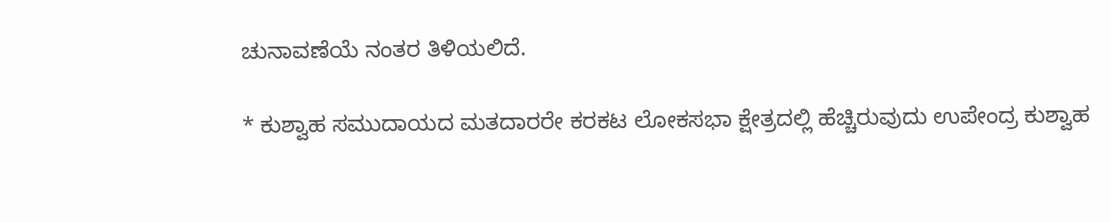ಚುನಾವಣೆಯೆ ನಂತರ ತಿಳಿಯಲಿದೆ.

* ಕುಶ್ವಾಹ ಸಮುದಾಯದ ಮತದಾರರೇ ಕರಕಟ ಲೋಕಸಭಾ ಕ್ಷೇತ್ರದಲ್ಲಿ ಹೆಚ್ಚಿರುವುದು ಉಪೇಂದ್ರ ಕುಶ್ವಾಹ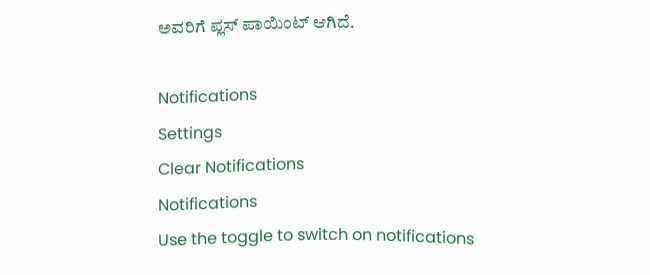ಅವರಿಗೆ ಪ್ಲಸ್ ಪಾಯಿಂಟ್ ಆಗಿದೆ.

Notifications
Settings
Clear Notifications
Notifications
Use the toggle to switch on notifications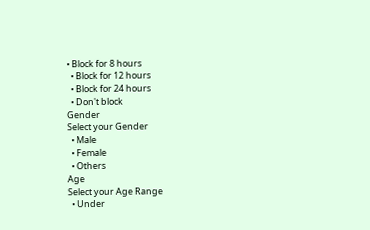• Block for 8 hours
  • Block for 12 hours
  • Block for 24 hours
  • Don't block
Gender
Select your Gender
  • Male
  • Female
  • Others
Age
Select your Age Range
  • Under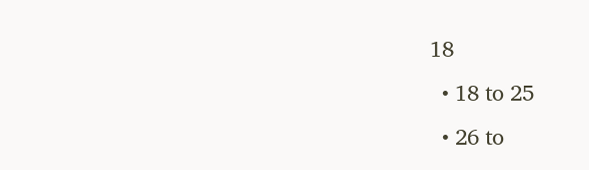18
  • 18 to 25
  • 26 to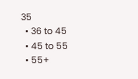35
  • 36 to 45
  • 45 to 55
  • 55+